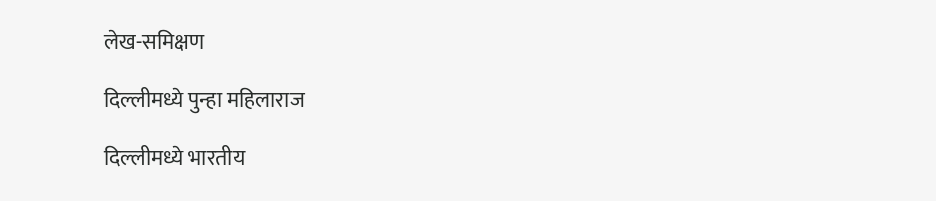लेख-समिक्षण

दिल्लीमध्ये पुन्हा महिलाराज

दिल्लीमध्ये भारतीय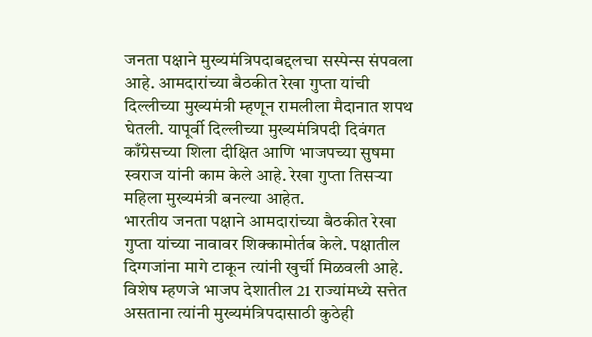जनता पक्षाने मुख्यमंत्रिपदाबद्दलचा सस्पेन्स संपवला आहे. आमदारांच्या बैठकीत रेखा गुप्ता यांची दिल्लीच्या मुख्यमंत्री म्हणून रामलीला मैदानात शपथ घेतली. यापूर्वी दिल्लीच्या मुख्यमंत्रिपदी दिवंगत काँग्रेसच्या शिला दीक्षित आणि भाजपच्या सुषमा स्वराज यांनी काम केले आहे. रेखा गुप्ता तिसर्‍या महिला मुख्यमंत्री बनल्या आहेत.
भारतीय जनता पक्षाने आमदारांच्या बैठकीत रेखा गुप्ता यांच्या नावावर शिक्कामोर्तब केले. पक्षातील दिग्गजांना मागे टाकून त्यांनी खुर्ची मिळवली आहे. विशेष म्हणजे भाजप देशातील 21 राज्यांमध्ये सत्तेत असताना त्यांनी मुख्यमंत्रिपदासाठी कुठेही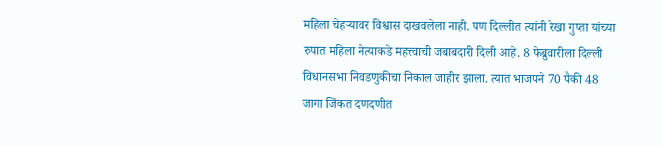महिला चेहर्‍यावर विश्वास दाखवलेला नाही. पण दिल्लीत त्यांनी रेखा गुप्ता यांच्या रुपात महिला नेत्याकडे महत्त्वाची जबाबदारी दिली आहे. 8 फेब्रुवारीला दिल्ली विधानसभा निवडणुकीचा निकाल जाहीर झाला. त्यात भाजपने 70 पैकी 48 जागा जिंकत दणदणीत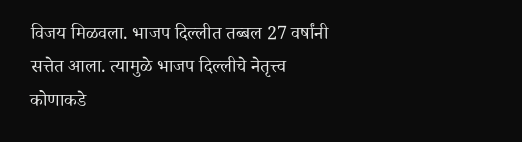विजय मिळवला. भाजप दिल्लीत तब्बल 27 वर्षांनी सत्तेत आला. त्यामुळे भाजप दिल्लीचे नेतृत्त्व कोणाकडे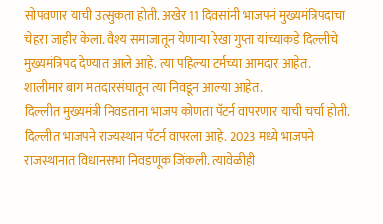सोपवणार याची उत्सुकता होती. अखेर 11 दिवसांनी भाजपनं मुख्यमंत्रिपदाचा चेहरा जाहीर केला. वैश्य समाजातून येणार्‍या रेखा गुप्ता यांच्याकडे दिल्लीचे मुख्यमंत्रिपद देण्यात आले आहे. त्या पहिल्या टर्मच्या आमदार आहेत. शालीमार बाग मतदारसंघातून त्या निवडून आल्या आहेत.
दिल्लीत मुख्यमंत्री निवडताना भाजप कोणता पॅटर्न वापरणार याची चर्चा होती. दिल्लीत भाजपने राज्यस्थान पॅटर्न वापरला आहे. 2023 मध्ये भाजपने राजस्थानात विधानसभा निवडणूक जिंकली. त्यावेळीही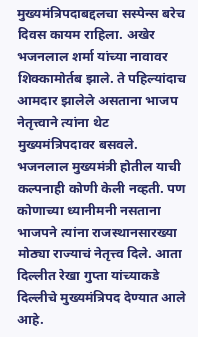मुख्यमंत्रिपदाबद्दलचा सस्पेन्स बरेच दिवस कायम राहिला. अखेर भजनलाल शर्मा यांच्या नावावर शिक्कामोर्तब झाले. ते पहिल्यांदाच आमदार झालेले असताना भाजप नेतृत्त्वाने त्यांना थेट मुख्यमंत्रिपदावर बसवले. भजनलाल मुख्यमंत्री होतील याची कल्पनाही कोणी केली नव्हती. पण कोणाच्या ध्यानीमनी नसताना भाजपने त्यांना राजस्थानसारख्या मोठ्या राज्याचं नेतृत्त्व दिले. आता दिल्लीत रेखा गुप्ता यांच्याकडे दिल्लीचे मुख्यमंत्रिपद देण्यात आले आहे.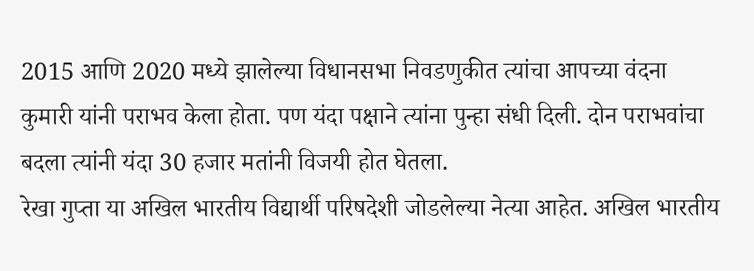2015 आणि 2020 मध्ये झालेल्या विधानसभा निवडणुकीत त्यांचा आपच्या वंदना कुमारी यांनी पराभव केला होता. पण यंदा पक्षाने त्यांना पुन्हा संधी दिली. दोन पराभवांचा बदला त्यांनी यंदा 30 हजार मतांनी विजयी होत घेतला.
रेखा गुप्ता या अखिल भारतीय विद्यार्थी परिषदेशी जोडलेल्या नेत्या आहेत. अखिल भारतीय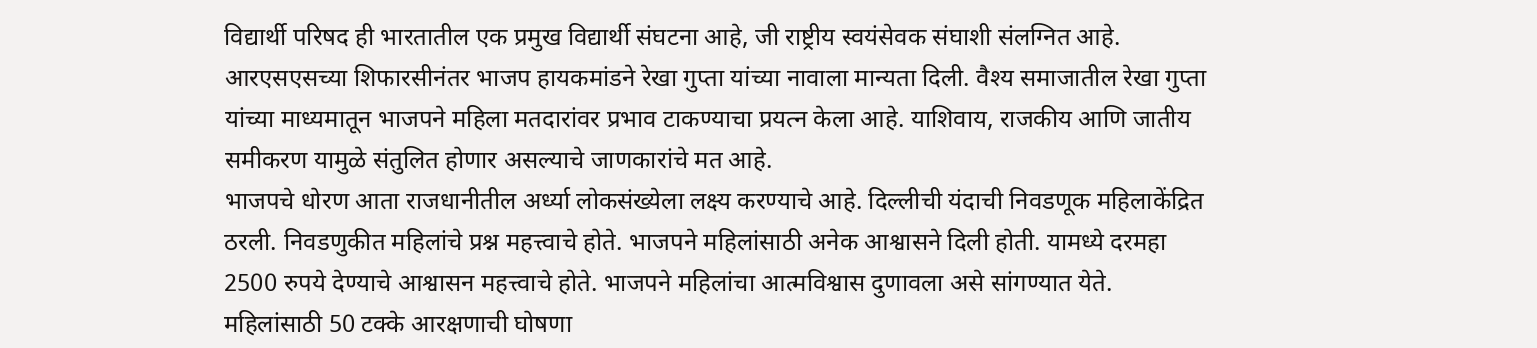विद्यार्थी परिषद ही भारतातील एक प्रमुख विद्यार्थी संघटना आहे, जी राष्ट्रीय स्वयंसेवक संघाशी संलग्नित आहे. आरएसएसच्या शिफारसीनंतर भाजप हायकमांडने रेखा गुप्ता यांच्या नावाला मान्यता दिली. वैश्य समाजातील रेखा गुप्ता यांच्या माध्यमातून भाजपने महिला मतदारांवर प्रभाव टाकण्याचा प्रयत्न केला आहे. याशिवाय, राजकीय आणि जातीय समीकरण यामुळे संतुलित होणार असल्याचे जाणकारांचे मत आहे.
भाजपचे धोरण आता राजधानीतील अर्ध्या लोकसंख्येला लक्ष्य करण्याचे आहे. दिल्लीची यंदाची निवडणूक महिलाकेंद्रित ठरली. निवडणुकीत महिलांचे प्रश्न महत्त्वाचे होते. भाजपने महिलांसाठी अनेक आश्वासने दिली होती. यामध्ये दरमहा 2500 रुपये देण्याचे आश्वासन महत्त्वाचे होते. भाजपने महिलांचा आत्मविश्वास दुणावला असे सांगण्यात येते. महिलांसाठी 50 टक्के आरक्षणाची घोषणा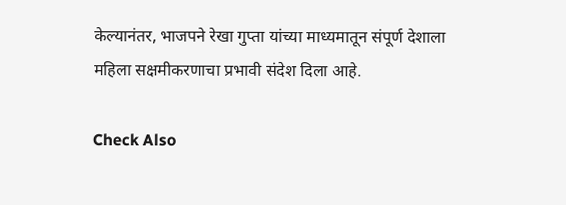केल्यानंतर, भाजपने रेखा गुप्ता यांच्या माध्यमातून संपूर्ण देशाला महिला सक्षमीकरणाचा प्रभावी संदेश दिला आहे.

Check Also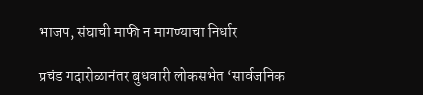भाजप, संघाची माफी न मागण्याचा निर्धार

प्रचंड गदारोळानंतर बुधवारी लोकसभेत ‌‘सार्वजनिक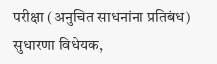परीक्षा (अनुचित साधनांना प्रतिबंध) सुधारणा विधेयक,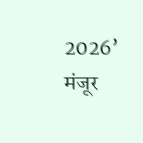2026’ मंजूर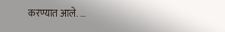करण्यात आले. …